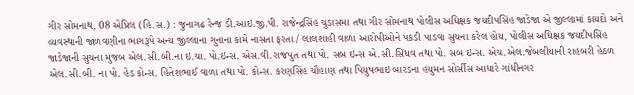ગીર સોમનાથ, 08 એપ્રિલ (હિ.સ.) : જુનાગઢ રેન્જ ડી.આઇ.જી.પી. રાજેન્દ્રસિંહ ચુડાસમા તથા ગીર સોમનાથ પોલીસ અધિક્ષક જયદીપસિંહ જાડેજા એ જીલ્લામાં કાયદો અને વ્યવસ્થાની જાળવણીના ભાગરૂપે અન્ય જીલ્લાના ગુનાના કામે નાસતા ફરતા / લાલશાહી વાળા આરોપીઓને પકડી પાડવા સુચના કરેલ હોય, પોલીસ અધિક્ષક જયદીપસિંહ જાડેજાની સુચના મુજબ એલ.સી.બી.ના ઇ.ચા. પો.ઇન્સ. એસ.વી.રાજપુત તથા પો. સબ ઇન્સ એ.સી.સિંધવ તથા પો. સબ ઇન્સ. એચ.એલ.જેબલીયાની રાહબરી હેઠળ એલ.સી.બી. ના પો. હેડ કોન્સ. હિતેશભાઈ વાળા તથા પો. કોન્સ. કરણસિંહ ચૌહાણ તથા પિયુષભાઇ બારડના હયુમન સોર્સીસ આધારે ગાંધીનગર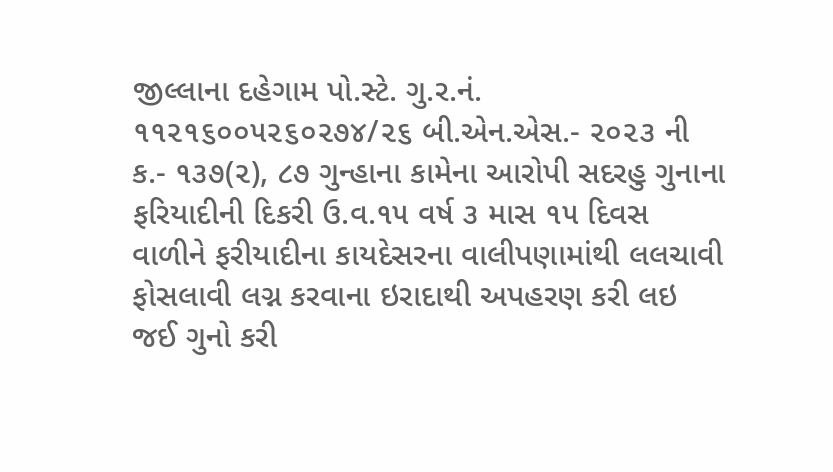જીલ્લાના દહેગામ પો.સ્ટે. ગુ.ર.નં. ૧૧૨૧૬૦૦૫૨૬૦૨૭૪/૨૬ બી.એન.એસ.- ૨૦૨૩ ની ક.- ૧૩૭(૨), ૮૭ ગુન્હાના કામેના આરોપી સદરહુ ગુનાના ફરિયાદીની દિકરી ઉ.વ.૧૫ વર્ષ ૩ માસ ૧૫ દિવસ વાળીને ફરીયાદીના કાયદેસરના વાલીપણામાંથી લલચાવી ફોસલાવી લગ્ન કરવાના ઇરાદાથી અપહરણ કરી લઇ જઈ ગુનો કરી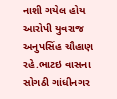નાશી ગયેલ હોય આરોપી યુવરાજ અનુપસિંહ ચૌહાણ રહે.ભાટઇ વાસના સોગઠી ગાંધીનગર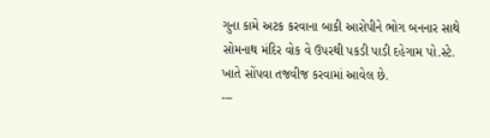ગુના કામે અટક કરવાના બાકી આરોપીને ભોગ બનનાર સાથે સોમનાથ મંદિર વોક વે ઉપરથી પકડી પાડી દહેગામ પો.સ્ટે. ખાતે સોંપવા તજવીજ કરવામાં આવેલ છે.
---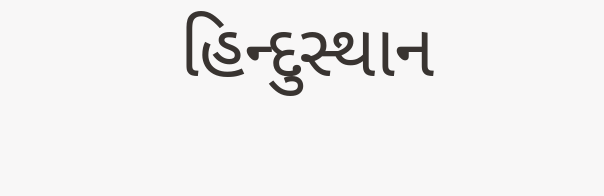હિન્દુસ્થાન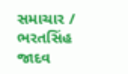સમાચાર / ભરતસિંહ જાદવ